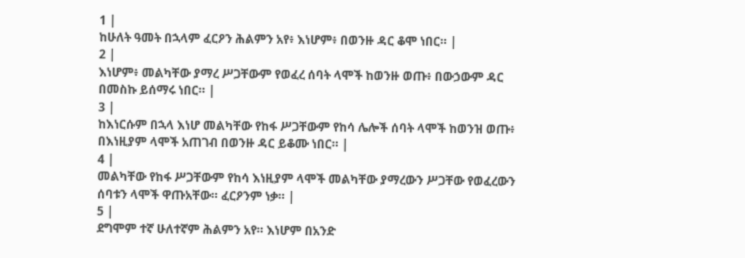1 |
ከሁለት ዓመት በኋላም ፈርዖን ሕልምን አየ፥ እነሆም፥ በወንዙ ዳር ቆሞ ነበር። |
2 |
እነሆም፥ መልካቸው ያማረ ሥጋቸውም የወፈረ ሰባት ላሞች ከወንዙ ወጡ፥ በውኃውም ዳር በመስኩ ይሰማሩ ነበር። |
3 |
ከእነርሱም በኋላ እነሆ መልካቸው የከፋ ሥጋቸውም የከሳ ሌሎች ሰባት ላሞች ከወንዝ ወጡ፥ በእነዚያም ላሞች አጠገብ በወንዙ ዳር ይቆሙ ነበር። |
4 |
መልካቸው የከፋ ሥጋቸውም የከሳ እነዚያም ላሞች መልካቸው ያማረውን ሥጋቸው የወፈረውን ሰባቱን ላሞች ዋጡአቸው። ፈርዖንም ነቃ። |
5 |
ደግሞም ተኛ ሁለተኛም ሕልምን አየ። እነሆም በአንድ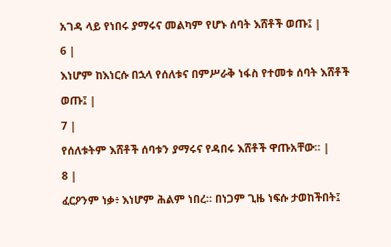አገዳ ላይ የነበሩ ያማሩና መልካም የሆኑ ሰባት እሸቶች ወጡ፤ |
6 |
እነሆም ከእነርሱ በኋላ የሰለቱና በምሥራቅ ነፋስ የተመቱ ሰባት እሸቶች ወጡ፤ |
7 |
የሰለቱትም እሸቶች ሰባቱን ያማሩና የዳበሩ እሸቶች ዋጡአቸው። |
8 |
ፈርዖንም ነቃ፥ እነሆም ሕልም ነበረ። በነጋም ጊዜ ነፍሱ ታወከችበት፤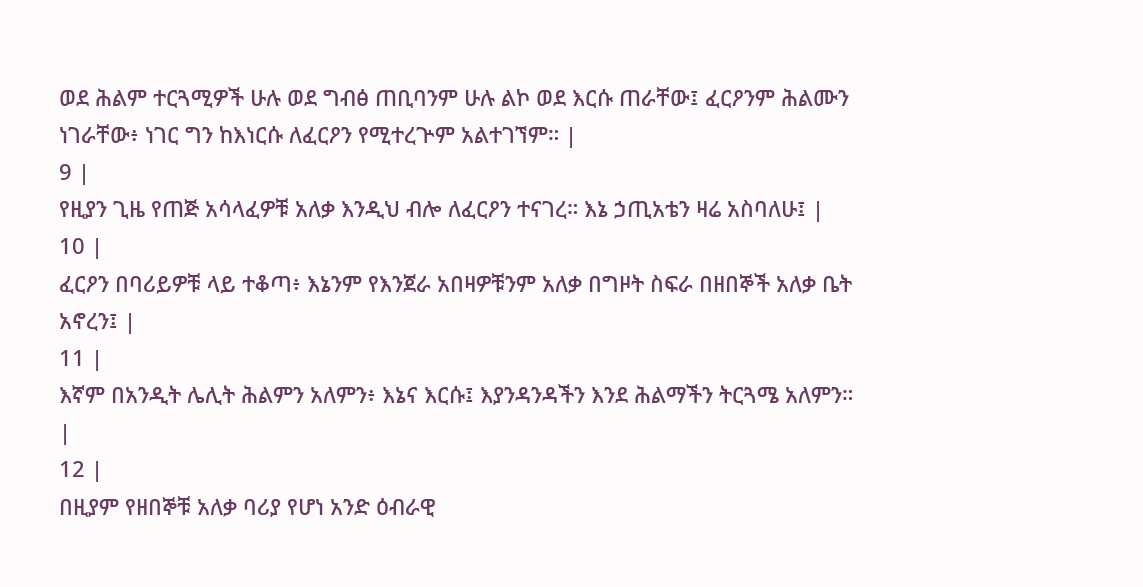ወደ ሕልም ተርጓሚዎች ሁሉ ወደ ግብፅ ጠቢባንም ሁሉ ልኮ ወደ እርሱ ጠራቸው፤ ፈርዖንም ሕልሙን ነገራቸው፥ ነገር ግን ከእነርሱ ለፈርዖን የሚተረጕም አልተገኘም። |
9 |
የዚያን ጊዜ የጠጅ አሳላፈዎቹ አለቃ እንዲህ ብሎ ለፈርዖን ተናገረ። እኔ ኃጢአቴን ዛሬ አስባለሁ፤ |
10 |
ፈርዖን በባሪይዎቹ ላይ ተቆጣ፥ እኔንም የእንጀራ አበዛዎቹንም አለቃ በግዞት ስፍራ በዘበኞች አለቃ ቤት አኖረን፤ |
11 |
እኛም በአንዲት ሌሊት ሕልምን አለምን፥ እኔና እርሱ፤ እያንዳንዳችን እንደ ሕልማችን ትርጓሜ አለምን። |
12 |
በዚያም የዘበኞቹ አለቃ ባሪያ የሆነ አንድ ዕብራዊ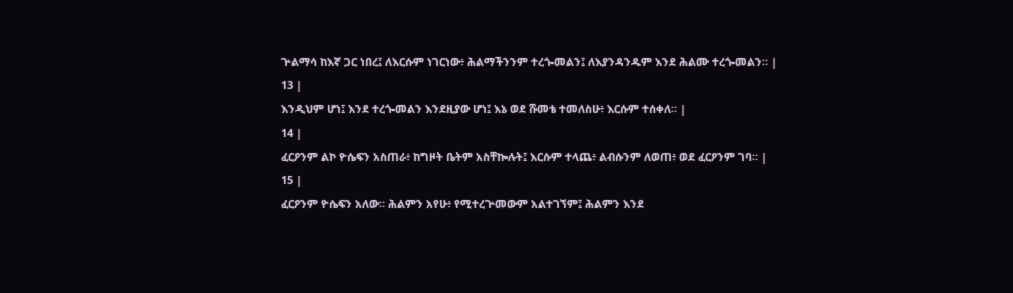ጕልማሳ ከእኛ ጋር ነበረ፤ ለእርሱም ነገርነው፥ ሕልማችንንም ተረጐመልን፤ ለእያንዳንዱም እንደ ሕልሙ ተረጐመልን። |
13 |
እንዲህም ሆነ፤ እንደ ተረጐመልን እንደዚያው ሆነ፤ እኔ ወደ ሹመቴ ተመለስሁ፥ እርሱም ተሰቀለ። |
14 |
ፈርዖንም ልኮ ዮሴፍን አስጠራ፥ ከግዞት ቤትም አስቸኰሉት፤ እርሱም ተላጨ፥ ልብሱንም ለወጠ፥ ወደ ፈርዖንም ገባ። |
15 |
ፈርዖንም ዮሴፍን አለው። ሕልምን አየሁ፥ የሚተረጕመውም አልተገኘም፤ ሕልምን እንደ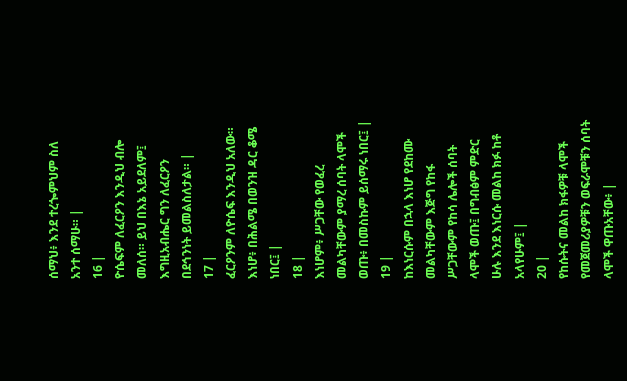ሰማህ፥ እንደ ተረጐምህም ስለ አንተ ሰማሁ። |
16 |
ዮሴፍም ለፈርዖን እንዲህ ብሎ መለሰ። ይህ በእኔ አይደለም፤ እግዚአብሔር ግን ለፈርዖን በደኅንነት ይመልስለታል። |
17 |
ፈርዖንም ለዮሴፍ እንዲህ አለው። እነሆ፥ በሕልሜ በወንዝ ዳር ቆሜ ነበር፤ |
18 |
እነሆም፥ ሥጋቸው የወፈረ መልካቸውም ያማረ ሰባት ላሞች ወጡ፥ በመስኩም ይሰማሩ ነበር፤ |
19 |
ከእነርሱም በኋላ እነሆ የደከሙ መልካቸውም እጅግ የከፋ ሥጋቸውም የከሳ ሌሎች ሰባት ላሞች ወጡ፤ በግብፅም ምድር ሁሉ እንደ እነርሱ መልከ ክፉ ከቶ አላየሁም፤ |
20 |
የከሱትና መልከ ክፋዎቹ ላሞች የመጀመሪያዎቹን ወፍራሞቹን ሰባት ላሞች ዋጡአቸው፥ |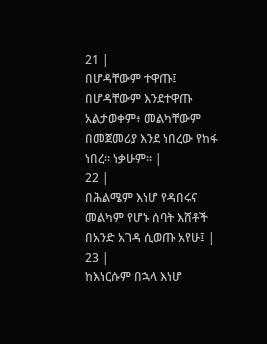21 |
በሆዳቸውም ተዋጡ፤ በሆዳቸውም እንደተዋጡ አልታወቀም፥ መልካቸውም በመጀመሪያ እንደ ነበረው የከፋ ነበረ። ነቃሁም። |
22 |
በሕልሜም እነሆ የዳበሩና መልካም የሆኑ ሰባት እሸቶች በአንድ አገዳ ሲወጡ አየሁ፤ |
23 |
ከእነርሱም በኋላ እነሆ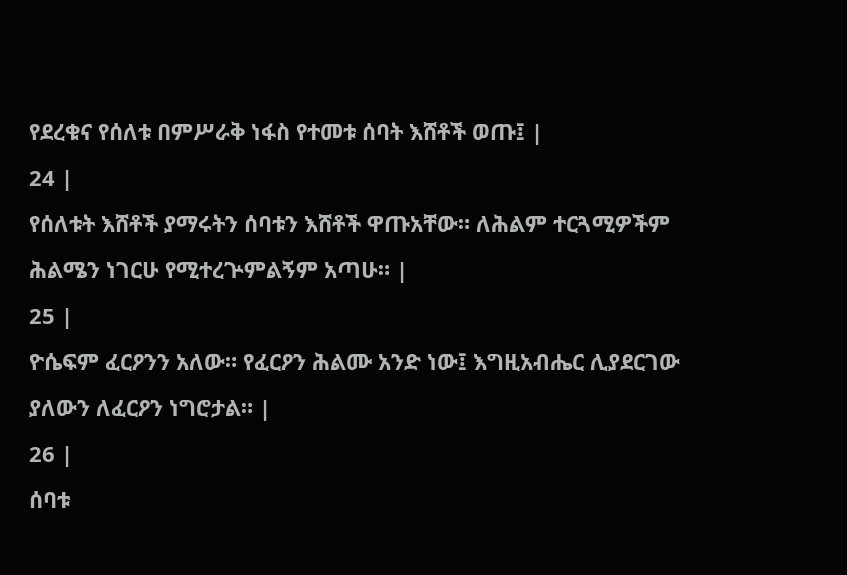የደረቁና የሰለቱ በምሥራቅ ነፋስ የተመቱ ሰባት እሸቶች ወጡ፤ |
24 |
የሰለቱት እሸቶች ያማሩትን ሰባቱን እሸቶች ዋጡአቸው። ለሕልም ተርጓሚዎችም ሕልሜን ነገርሁ የሚተረጕምልኝም አጣሁ። |
25 |
ዮሴፍም ፈርዖንን አለው። የፈርዖን ሕልሙ አንድ ነው፤ እግዚአብሔር ሊያደርገው ያለውን ለፈርዖን ነግሮታል። |
26 |
ሰባቱ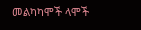መልካካሞች ላሞች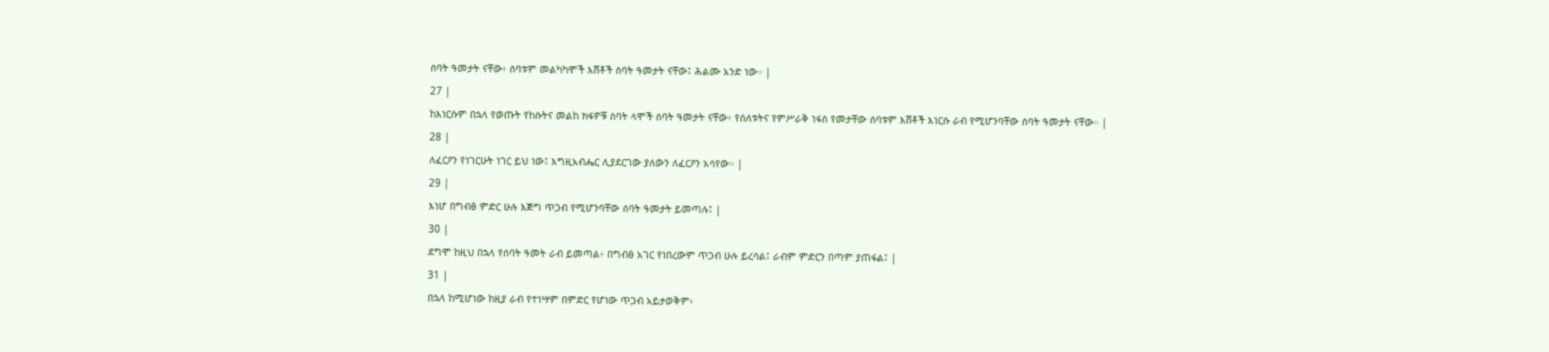ሰባት ዓመታት ናቸው፥ ሰባቱም መልካካሞች እሸቶች ሰባት ዓመታት ናቸው፤ ሕልሙ አንድ ነው። |
27 |
ከእነርሱም በኋላ የወጡት የከሱትና መልከ ክፋዎቹ ሰባት ላሞች ሰባት ዓመታት ናቸው፥ የሰለቱትና የምሥራቅ ነፋስ የመታቸው ሰባቱም እሸቶች እነርሱ ራብ የሚሆንባቸው ሰባት ዓመታት ናቸው። |
28 |
ለፈርዖን የነገርሁት ነገር ይህ ነው፤ እግዚአብሔር ሊያደርገው ያለውን ለፈርዖን አሳየው። |
29 |
እነሆ በግብፅ ምድር ሁሉ እጅግ ጥጋብ የሚሆንባቸው ሰባት ዓመታት ይመጣሉ፤ |
30 |
ደግሞ ከዚህ በኋላ የሰባት ዓመት ራብ ይመጣል፥ በግብፅ አገር የነበረውም ጥጋብ ሁሉ ይረሳል፤ ራብም ምድርን በጣም ያጠፋል፤ |
31 |
በኋላ ከሚሆነው ከዚያ ራብ የተነሣም በምድር የሆነው ጥጋብ አይታወቅም፥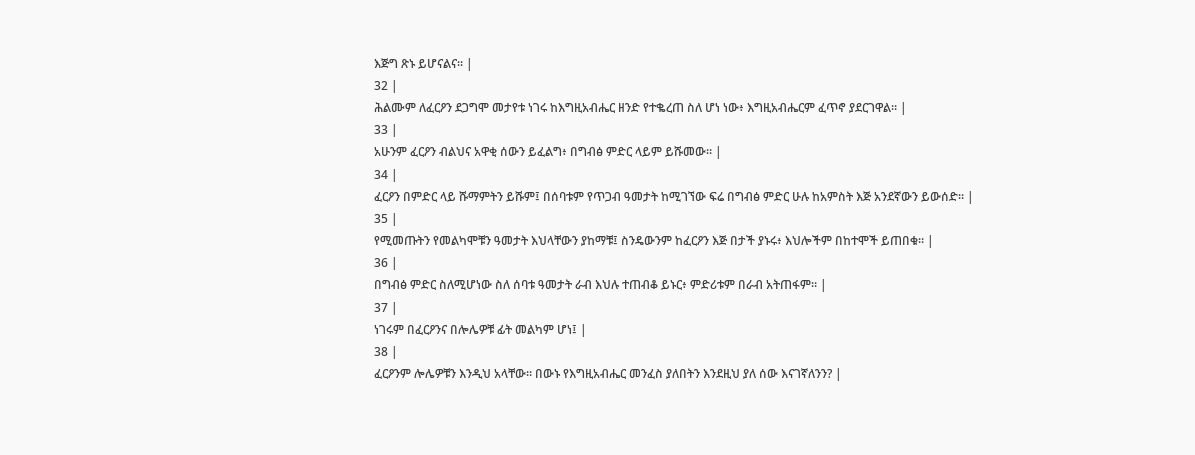እጅግ ጽኑ ይሆናልና። |
32 |
ሕልሙም ለፈርዖን ደጋግሞ መታየቱ ነገሩ ከእግዚአብሔር ዘንድ የተቈረጠ ስለ ሆነ ነው፥ እግዚአብሔርም ፈጥኖ ያደርገዋል። |
33 |
አሁንም ፈርዖን ብልህና አዋቂ ሰውን ይፈልግ፥ በግብፅ ምድር ላይም ይሹመው። |
34 |
ፈርዖን በምድር ላይ ሹማምትን ይሹም፤ በሰባቱም የጥጋብ ዓመታት ከሚገኘው ፍሬ በግብፅ ምድር ሁሉ ከአምስት እጅ አንደኛውን ይውሰድ። |
35 |
የሚመጡትን የመልካሞቹን ዓመታት እህላቸውን ያከማቹ፤ ስንዴውንም ከፈርዖን እጅ በታች ያኑሩ፥ እህሎችም በከተሞች ይጠበቁ። |
36 |
በግብፅ ምድር ስለሚሆነው ስለ ሰባቱ ዓመታት ራብ እህሉ ተጠብቆ ይኑር፥ ምድሪቱም በራብ አትጠፋም። |
37 |
ነገሩም በፈርዖንና በሎሌዎቹ ፊት መልካም ሆነ፤ |
38 |
ፈርዖንም ሎሌዎቹን እንዲህ አላቸው። በውኑ የእግዚአብሔር መንፈስ ያለበትን እንደዚህ ያለ ሰው እናገኛለንን? |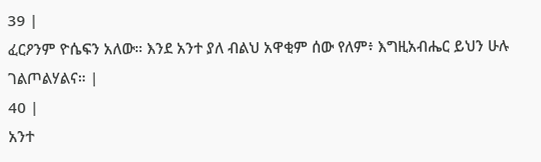39 |
ፈርዖንም ዮሴፍን አለው። እንደ አንተ ያለ ብልህ አዋቂም ሰው የለም፥ እግዚአብሔር ይህን ሁሉ ገልጦልሃልና። |
40 |
አንተ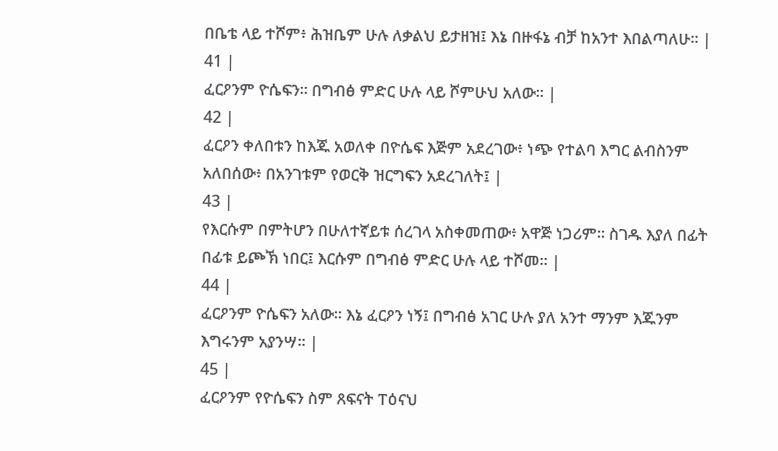በቤቴ ላይ ተሾም፥ ሕዝቤም ሁሉ ለቃልህ ይታዘዝ፤ እኔ በዙፋኔ ብቻ ከአንተ እበልጣለሁ። |
41 |
ፈርዖንም ዮሴፍን። በግብፅ ምድር ሁሉ ላይ ሾምሁህ አለው። |
42 |
ፈርዖን ቀለበቱን ከእጁ አወለቀ በዮሴፍ እጅም አደረገው፥ ነጭ የተልባ እግር ልብስንም አለበሰው፥ በአንገቱም የወርቅ ዝርግፍን አደረገለት፤ |
43 |
የእርሱም በምትሆን በሁለተኛይቱ ሰረገላ አስቀመጠው፥ አዋጅ ነጋሪም። ስገዱ እያለ በፊት በፊቱ ይጮኽ ነበር፤ እርሱም በግብፅ ምድር ሁሉ ላይ ተሾመ። |
44 |
ፈርዖንም ዮሴፍን አለው። እኔ ፈርዖን ነኝ፤ በግብፅ አገር ሁሉ ያለ አንተ ማንም እጁንም እግሩንም አያንሣ። |
45 |
ፈርዖንም የዮሴፍን ስም ጸፍናት ፐዕናህ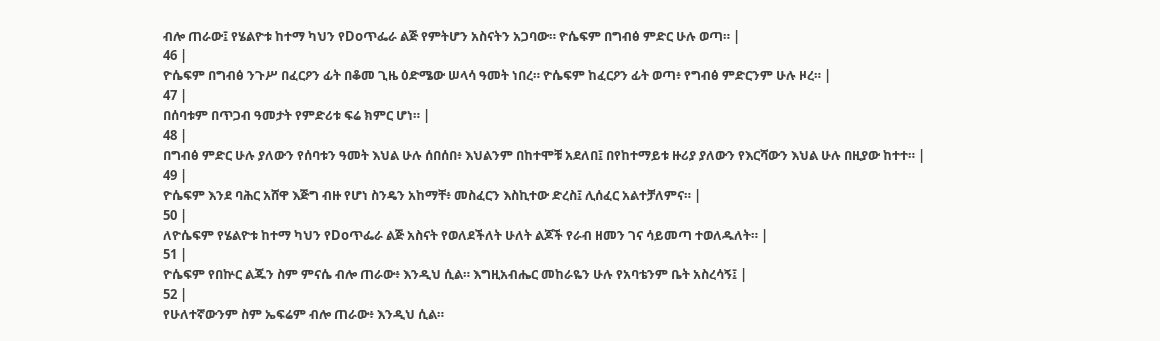ብሎ ጠራው፤ የሄልዮቱ ከተማ ካህን የDoጥፌራ ልጅ የምትሆን አስናትን አጋባው። ዮሴፍም በግብፅ ምድር ሁሉ ወጣ። |
46 |
ዮሴፍም በግብፅ ንጉሥ በፈርዖን ፊት በቆመ ጊዜ ዕድሜው ሠላሳ ዓመት ነበረ። ዮሴፍም ከፈርዖን ፊት ወጣ፥ የግብፅ ምድርንም ሁሉ ዞረ። |
47 |
በሰባቱም በጥጋብ ዓመታት የምድሪቱ ፍሬ ክምር ሆነ። |
48 |
በግብፅ ምድር ሁሉ ያለውን የሰባቱን ዓመት እህል ሁሉ ሰበሰበ፥ እህልንም በከተሞቹ አደለበ፤ በየከተማይቱ ዙሪያ ያለውን የእርሻውን እህል ሁሉ በዚያው ከተተ። |
49 |
ዮሴፍም እንደ ባሕር አሸዋ እጅግ ብዙ የሆነ ስንዴን አከማቸ፥ መስፈርን እስኪተው ድረስ፤ ሊሰፈር አልተቻለምና። |
50 |
ለዮሴፍም የሄልዮቱ ከተማ ካህን የDoጥፌራ ልጅ አስናት የወለደችለት ሁለት ልጆች የራብ ዘመን ገና ሳይመጣ ተወለዱለት። |
51 |
ዮሴፍም የበኵር ልጁን ስም ምናሴ ብሎ ጠራው፥ እንዲህ ሲል። እግዚአብሔር መከራዬን ሁሉ የአባቴንም ቤት አስረሳኝ፤ |
52 |
የሁለተኛውንም ስም ኤፍሬም ብሎ ጠራው፥ እንዲህ ሲል።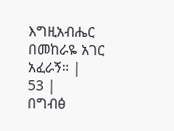እግዚአብሔር በመከራዬ አገር አፈራኝ። |
53 |
በግብፅ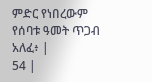ምድር የነበረውም የሰባቱ ዓመት ጥጋብ አለፈ፥ |
54 |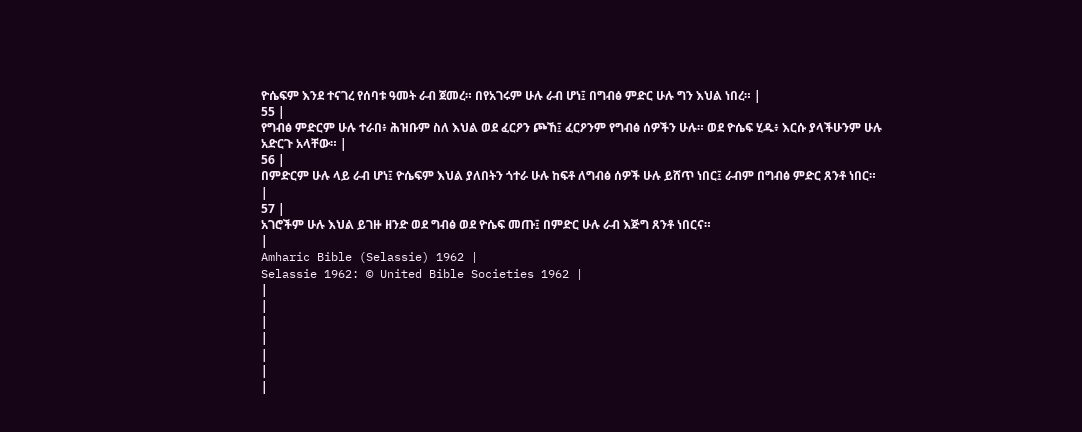ዮሴፍም እንደ ተናገረ የሰባቱ ዓመት ራብ ጀመረ። በየአገሩም ሁሉ ራብ ሆነ፤ በግብፅ ምድር ሁሉ ግን እህል ነበረ። |
55 |
የግብፅ ምድርም ሁሉ ተራበ፥ ሕዝቡም ስለ እህል ወደ ፈርዖን ጮኸ፤ ፈርዖንም የግብፅ ሰዎችን ሁሉ። ወደ ዮሴፍ ሂዱ፥ እርሱ ያላችሁንም ሁሉ አድርጉ አላቸው። |
56 |
በምድርም ሁሉ ላይ ራብ ሆነ፤ ዮሴፍም እህል ያለበትን ጎተራ ሁሉ ከፍቶ ለግብፅ ሰዎች ሁሉ ይሸጥ ነበር፤ ራብም በግብፅ ምድር ጸንቶ ነበር። |
57 |
አገሮችም ሁሉ እህል ይገዙ ዘንድ ወደ ግብፅ ወደ ዮሴፍ መጡ፤ በምድር ሁሉ ራብ እጅግ ጸንቶ ነበርና።
|
Amharic Bible (Selassie) 1962 |
Selassie 1962: © United Bible Societies 1962 |
|
|
|
|
|
|
|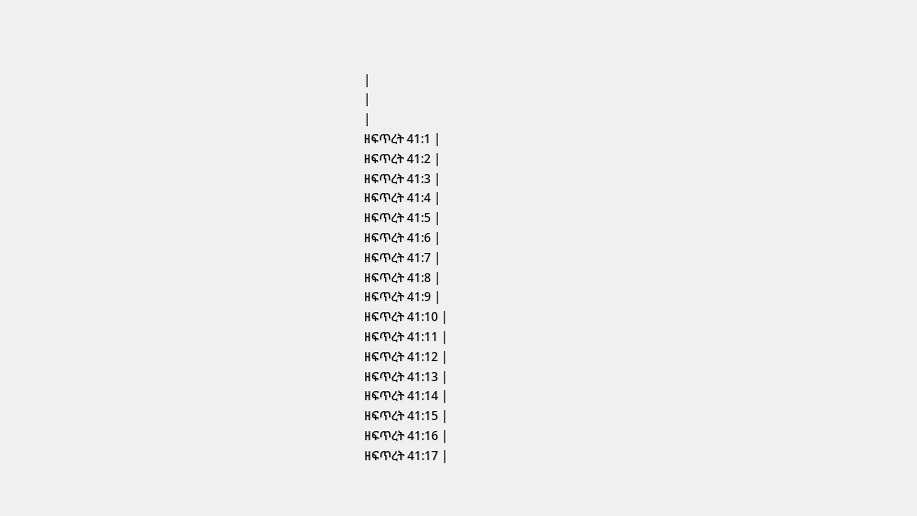|
|
|
ዘፍጥረት 41:1 |
ዘፍጥረት 41:2 |
ዘፍጥረት 41:3 |
ዘፍጥረት 41:4 |
ዘፍጥረት 41:5 |
ዘፍጥረት 41:6 |
ዘፍጥረት 41:7 |
ዘፍጥረት 41:8 |
ዘፍጥረት 41:9 |
ዘፍጥረት 41:10 |
ዘፍጥረት 41:11 |
ዘፍጥረት 41:12 |
ዘፍጥረት 41:13 |
ዘፍጥረት 41:14 |
ዘፍጥረት 41:15 |
ዘፍጥረት 41:16 |
ዘፍጥረት 41:17 |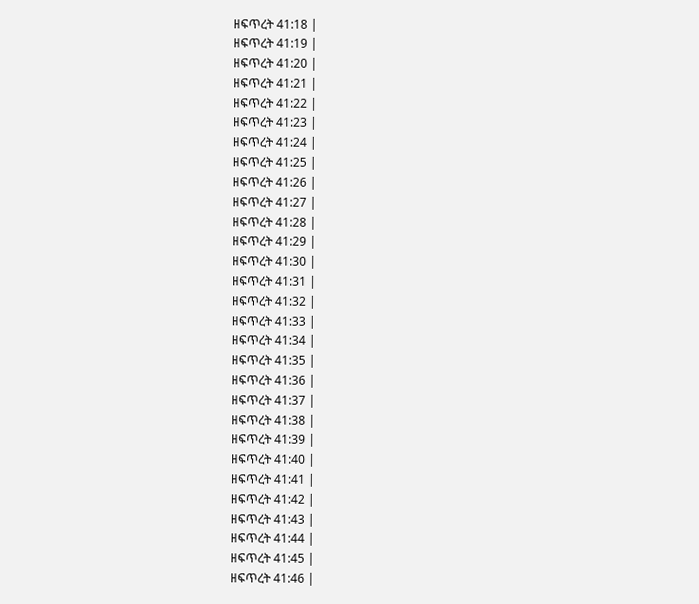ዘፍጥረት 41:18 |
ዘፍጥረት 41:19 |
ዘፍጥረት 41:20 |
ዘፍጥረት 41:21 |
ዘፍጥረት 41:22 |
ዘፍጥረት 41:23 |
ዘፍጥረት 41:24 |
ዘፍጥረት 41:25 |
ዘፍጥረት 41:26 |
ዘፍጥረት 41:27 |
ዘፍጥረት 41:28 |
ዘፍጥረት 41:29 |
ዘፍጥረት 41:30 |
ዘፍጥረት 41:31 |
ዘፍጥረት 41:32 |
ዘፍጥረት 41:33 |
ዘፍጥረት 41:34 |
ዘፍጥረት 41:35 |
ዘፍጥረት 41:36 |
ዘፍጥረት 41:37 |
ዘፍጥረት 41:38 |
ዘፍጥረት 41:39 |
ዘፍጥረት 41:40 |
ዘፍጥረት 41:41 |
ዘፍጥረት 41:42 |
ዘፍጥረት 41:43 |
ዘፍጥረት 41:44 |
ዘፍጥረት 41:45 |
ዘፍጥረት 41:46 |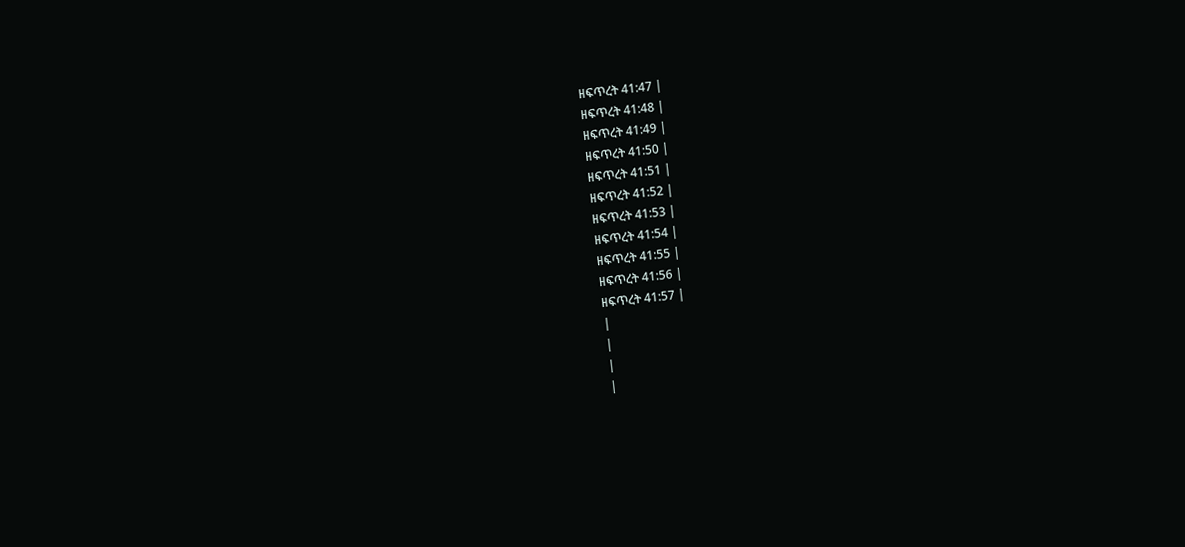ዘፍጥረት 41:47 |
ዘፍጥረት 41:48 |
ዘፍጥረት 41:49 |
ዘፍጥረት 41:50 |
ዘፍጥረት 41:51 |
ዘፍጥረት 41:52 |
ዘፍጥረት 41:53 |
ዘፍጥረት 41:54 |
ዘፍጥረት 41:55 |
ዘፍጥረት 41:56 |
ዘፍጥረት 41:57 |
|
|
|
|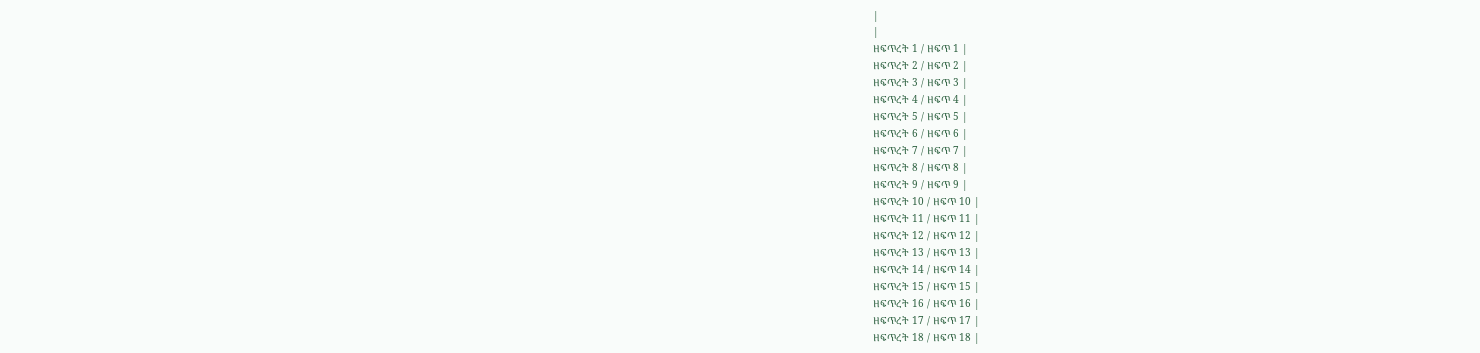|
|
ዘፍጥረት 1 / ዘፍጥ 1 |
ዘፍጥረት 2 / ዘፍጥ 2 |
ዘፍጥረት 3 / ዘፍጥ 3 |
ዘፍጥረት 4 / ዘፍጥ 4 |
ዘፍጥረት 5 / ዘፍጥ 5 |
ዘፍጥረት 6 / ዘፍጥ 6 |
ዘፍጥረት 7 / ዘፍጥ 7 |
ዘፍጥረት 8 / ዘፍጥ 8 |
ዘፍጥረት 9 / ዘፍጥ 9 |
ዘፍጥረት 10 / ዘፍጥ 10 |
ዘፍጥረት 11 / ዘፍጥ 11 |
ዘፍጥረት 12 / ዘፍጥ 12 |
ዘፍጥረት 13 / ዘፍጥ 13 |
ዘፍጥረት 14 / ዘፍጥ 14 |
ዘፍጥረት 15 / ዘፍጥ 15 |
ዘፍጥረት 16 / ዘፍጥ 16 |
ዘፍጥረት 17 / ዘፍጥ 17 |
ዘፍጥረት 18 / ዘፍጥ 18 |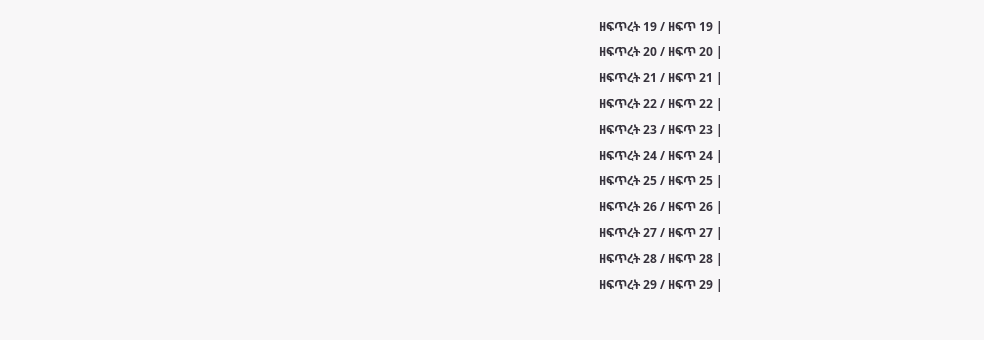ዘፍጥረት 19 / ዘፍጥ 19 |
ዘፍጥረት 20 / ዘፍጥ 20 |
ዘፍጥረት 21 / ዘፍጥ 21 |
ዘፍጥረት 22 / ዘፍጥ 22 |
ዘፍጥረት 23 / ዘፍጥ 23 |
ዘፍጥረት 24 / ዘፍጥ 24 |
ዘፍጥረት 25 / ዘፍጥ 25 |
ዘፍጥረት 26 / ዘፍጥ 26 |
ዘፍጥረት 27 / ዘፍጥ 27 |
ዘፍጥረት 28 / ዘፍጥ 28 |
ዘፍጥረት 29 / ዘፍጥ 29 |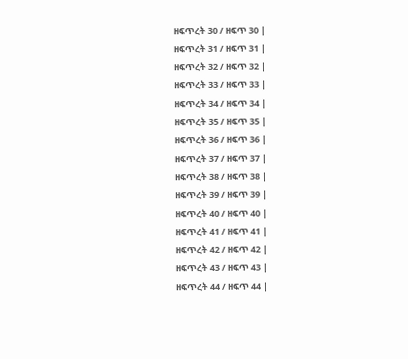ዘፍጥረት 30 / ዘፍጥ 30 |
ዘፍጥረት 31 / ዘፍጥ 31 |
ዘፍጥረት 32 / ዘፍጥ 32 |
ዘፍጥረት 33 / ዘፍጥ 33 |
ዘፍጥረት 34 / ዘፍጥ 34 |
ዘፍጥረት 35 / ዘፍጥ 35 |
ዘፍጥረት 36 / ዘፍጥ 36 |
ዘፍጥረት 37 / ዘፍጥ 37 |
ዘፍጥረት 38 / ዘፍጥ 38 |
ዘፍጥረት 39 / ዘፍጥ 39 |
ዘፍጥረት 40 / ዘፍጥ 40 |
ዘፍጥረት 41 / ዘፍጥ 41 |
ዘፍጥረት 42 / ዘፍጥ 42 |
ዘፍጥረት 43 / ዘፍጥ 43 |
ዘፍጥረት 44 / ዘፍጥ 44 |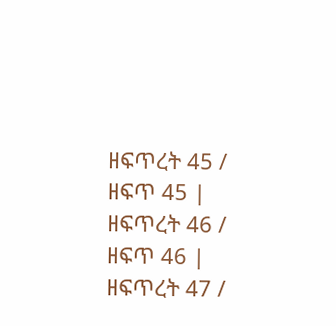ዘፍጥረት 45 / ዘፍጥ 45 |
ዘፍጥረት 46 / ዘፍጥ 46 |
ዘፍጥረት 47 /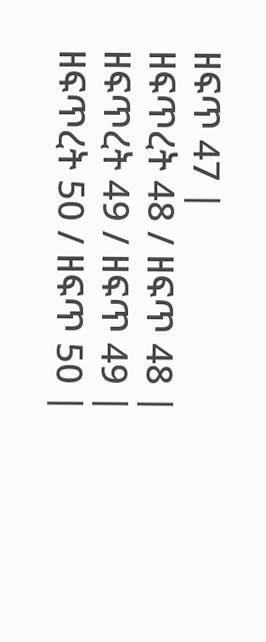ዘፍጥ 47 |
ዘፍጥረት 48 / ዘፍጥ 48 |
ዘፍጥረት 49 / ዘፍጥ 49 |
ዘፍጥረት 50 / ዘፍጥ 50 |